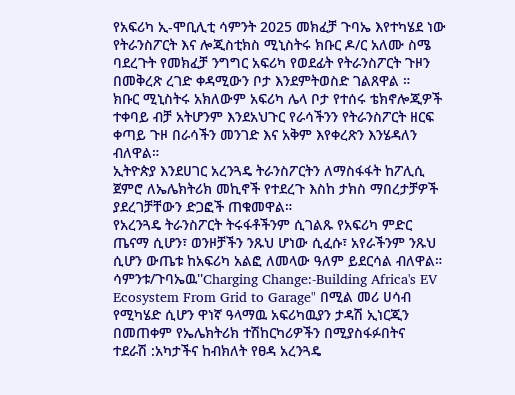የአፍሪካ ኢ-ሞቢሊቲ ሳምንት 2025 መክፈቻ ጉባኤ እየተካሄደ ነው
የትራንስፖርት እና ሎጂስቲክስ ሚኒስትሩ ክቡር ዶ/ር አለሙ ስሜ ባደረጉት የመክፈቻ ንግግር አፍሪካ የወደፊት የትራንስፖርት ጉዞን በመቅረጽ ረገድ ቀዳሚውን ቦታ እንደምትወስድ ገልጸዋል ።
ክቡር ሚኒስትሩ አክለውም አፍሪካ ሌላ ቦታ የተሰሩ ቴክኖሎጂዎች ተቀባይ ብቻ አትሆንም እንደአህጉር የራሳችንን የትራንስፖርት ዘርፍ ቀጣይ ጉዞ በራሳችን መንገድ እና አቅም እየቀረጽን እንሄዳለን ብለዋል።
ኢትዮጵያ እንደሀገር አረንጓዴ ትራንስፖርትን ለማስፋፋት ከፖሊሲ ጀምሮ ለኤሌክትሪክ መኪኖች የተደረጉ እስከ ታክስ ማበረታቻዎች ያደረገቻቸውን ድጋፎች ጠቁመዋል።
የአረንጓዴ ትራንስፖርት ትሩፋቶችንም ሲገልጹ የአፍሪካ ምድር ጤናማ ሲሆን፣ ወንዞቻችን ንጹህ ሆነው ሲፈሱ፣ አየራችንም ንጹህ ሲሆን ውጤቱ ከአፍሪካ አልፎ ለመላው ዓለም ይደርሳል ብለዋል።
ሳምንቱ/ጉባኤዉ''Charging Change:-Building Africa's EV Ecosystem From Grid to Garage" በሚል መሪ ሀሳብ የሚካሄድ ሲሆን ዋነኛ ዓላማዉ አፍሪካዉያን ታዳሽ ኢነርጂን በመጠቀም የኤሌክትሪክ ተሽከርካሪዎችን በሚያስፋፉበትና
ተደራሽ :አካታችና ከብክለት የፀዳ አረንጓዴ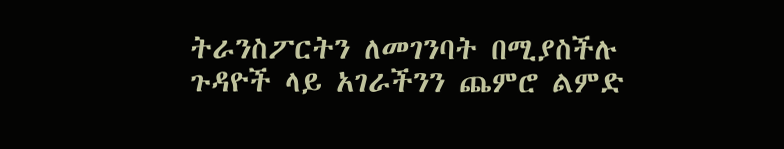ትራንስፖርትን ለመገንባት በሚያስችሉ ጉዳዮች ላይ አገራችንን ጨምሮ ልምድ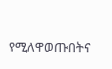የሚለዋወጡበትና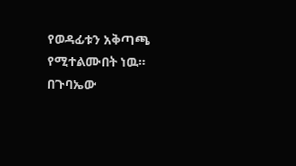የወዳፊቱን አቅጣጫ የሚተልሙበት ነዉ።
በጉባኤው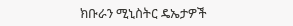ክቡራን ሚኒስትር ዴኤታዎች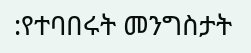:የተባበሩት መንግስታት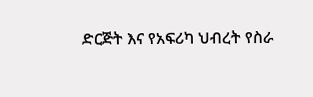ድርጅት እና የአፍሪካ ህብረት የስራ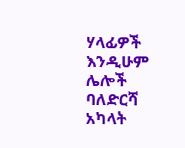ሃላፊዎች እንዲሁም ሌሎች ባለድርሻ አካላት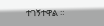ተገኝተዋል ።